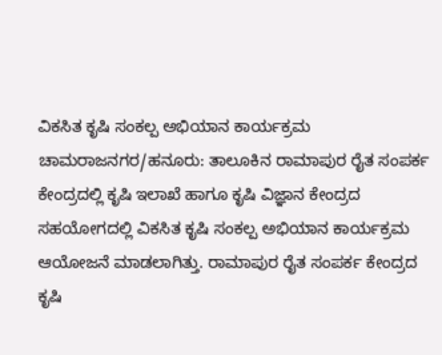ವಿಕಸಿತ ಕೃಷಿ ಸಂಕಲ್ಪ ಅಭಿಯಾನ ಕಾರ್ಯಕ್ರಮ
ಚಾಮರಾಜನಗರ/ಹನೂರು: ತಾಲೂಕಿನ ರಾಮಾಪುರ ರೈತ ಸಂಪರ್ಕ ಕೇಂದ್ರದಲ್ಲಿ ಕೃಷಿ ಇಲಾಖೆ ಹಾಗೂ ಕೃಷಿ ವಿಜ್ಞಾನ ಕೇಂದ್ರದ ಸಹಯೋಗದಲ್ಲಿ ವಿಕಸಿತ ಕೃಷಿ ಸಂಕಲ್ಪ ಅಭಿಯಾನ ಕಾರ್ಯಕ್ರಮ ಆಯೋಜನೆ ಮಾಡಲಾಗಿತ್ತು. ರಾಮಾಪುರ ರೈತ ಸಂಪರ್ಕ ಕೇಂದ್ರದ ಕೃಷಿ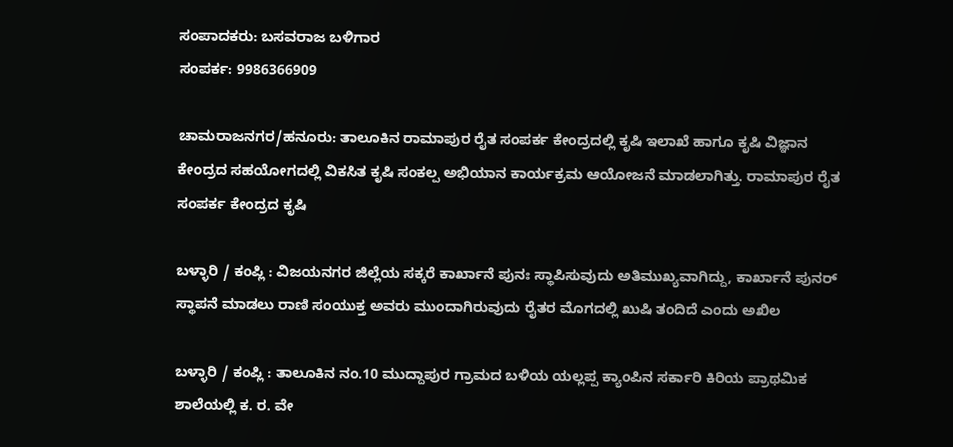ಸಂಪಾದಕರು: ಬಸವರಾಜ ಬಳಿಗಾರ
ಸಂಪರ್ಕ: 9986366909

ಚಾಮರಾಜನಗರ/ಹನೂರು: ತಾಲೂಕಿನ ರಾಮಾಪುರ ರೈತ ಸಂಪರ್ಕ ಕೇಂದ್ರದಲ್ಲಿ ಕೃಷಿ ಇಲಾಖೆ ಹಾಗೂ ಕೃಷಿ ವಿಜ್ಞಾನ ಕೇಂದ್ರದ ಸಹಯೋಗದಲ್ಲಿ ವಿಕಸಿತ ಕೃಷಿ ಸಂಕಲ್ಪ ಅಭಿಯಾನ ಕಾರ್ಯಕ್ರಮ ಆಯೋಜನೆ ಮಾಡಲಾಗಿತ್ತು. ರಾಮಾಪುರ ರೈತ ಸಂಪರ್ಕ ಕೇಂದ್ರದ ಕೃಷಿ

ಬಳ್ಳಾರಿ / ಕಂಪ್ಲಿ : ವಿಜಯನಗರ ಜಿಲ್ಲೆಯ ಸಕ್ಕರೆ ಕಾರ್ಖಾನೆ ಪುನಃ ಸ್ಥಾಪಿಸುವುದು ಅತಿಮುಖ್ಯವಾಗಿದ್ದು, ಕಾರ್ಖಾನೆ ಪುನರ್ ಸ್ಥಾಪನೆ ಮಾಡಲು ರಾಣಿ ಸಂಯುಕ್ತ ಅವರು ಮುಂದಾಗಿರುವುದು ರೈತರ ಮೊಗದಲ್ಲಿ ಖುಷಿ ತಂದಿದೆ ಎಂದು ಅಖಿಲ

ಬಳ್ಳಾರಿ / ಕಂಪ್ಲಿ : ತಾಲೂಕಿನ ನಂ.10 ಮುದ್ದಾಪುರ ಗ್ರಾಮದ ಬಳಿಯ ಯಲ್ಲಪ್ಪ ಕ್ಯಾಂಪಿನ ಸರ್ಕಾರಿ ಕಿರಿಯ ಪ್ರಾಥಮಿಕ ಶಾಲೆಯಲ್ಲಿ ಕ. ರ. ವೇ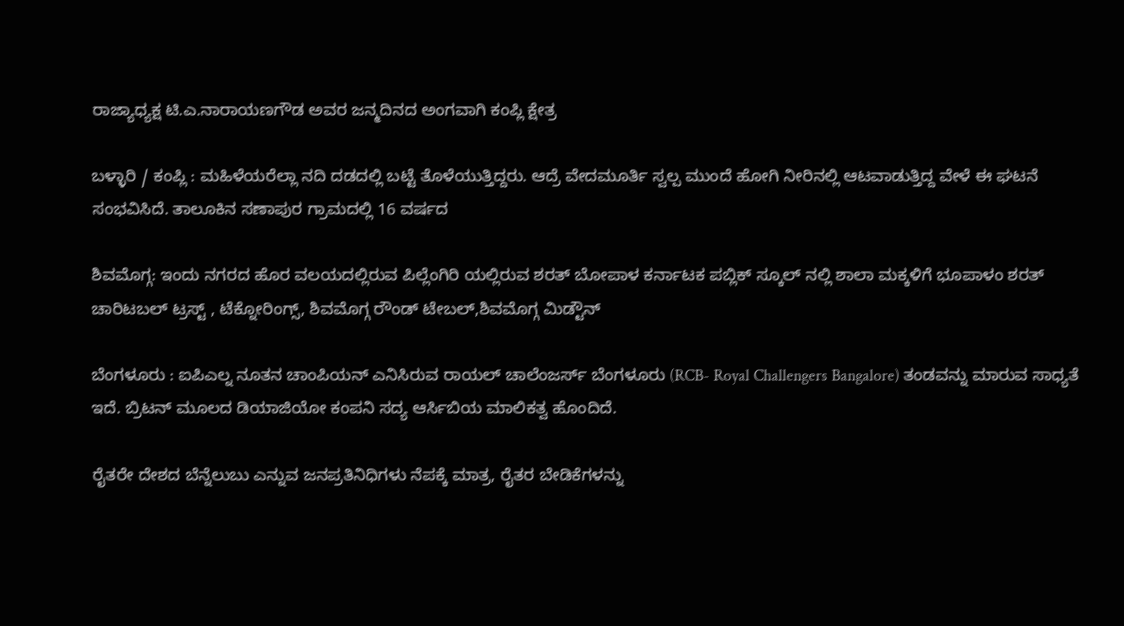ರಾಜ್ಯಾಧ್ಯಕ್ಷ ಟಿ.ಎ.ನಾರಾಯಣಗೌಡ ಅವರ ಜನ್ಮದಿನದ ಅಂಗವಾಗಿ ಕಂಪ್ಲಿ ಕ್ಷೇತ್ರ

ಬಳ್ಳಾರಿ / ಕಂಪ್ಲಿ : ಮಹಿಳೆಯರೆಲ್ಲಾ ನದಿ ದಡದಲ್ಲಿ ಬಟ್ಟೆ ತೊಳೆಯುತ್ತಿದ್ದರು. ಆದ್ರೆ ವೇದಮೂರ್ತಿ ಸ್ವಲ್ಪ ಮುಂದೆ ಹೋಗಿ ನೀರಿನಲ್ಲಿ ಆಟವಾಡುತ್ತಿದ್ದ ವೇಳೆ ಈ ಘಟನೆ ಸಂಭವಿಸಿದೆ. ತಾಲೂಕಿನ ಸಣಾಪುರ ಗ್ರಾಮದಲ್ಲಿ 16 ವರ್ಷದ

ಶಿವಮೊಗ್ಗ: ಇಂದು ನಗರದ ಹೊರ ವಲಯದಲ್ಲಿರುವ ಪಿಲ್ಲೆಂಗಿರಿ ಯಲ್ಲಿರುವ ಶರತ್ ಬೋಪಾಳ ಕರ್ನಾಟಕ ಪಬ್ಲಿಕ್ ಸ್ಕೂಲ್ ನಲ್ಲಿ ಶಾಲಾ ಮಕ್ಕಳಿಗೆ ಭೂಪಾಳಂ ಶರತ್ ಚಾರಿಟಬಲ್ ಟ್ರಸ್ಟ್ , ಟೆಕ್ನೋರಿಂಗ್ಸ್, ಶಿವಮೊಗ್ಗ ರೌಂಡ್ ಟೇಬಲ್,ಶಿವಮೊಗ್ಗ ಮಿಡ್ಟೌನ್

ಬೆಂಗಳೂರು : ಐಪಿಎಲ್ನ ನೂತನ ಚಾಂಪಿಯನ್ ಎನಿಸಿರುವ ರಾಯಲ್ ಚಾಲೆಂಜರ್ಸ್ ಬೆಂಗಳೂರು (RCB- Royal Challengers Bangalore) ತಂಡವನ್ನು ಮಾರುವ ಸಾಧ್ಯತೆ ಇದೆ. ಬ್ರಿಟನ್ ಮೂಲದ ಡಿಯಾಜಿಯೋ ಕಂಪನಿ ಸದ್ಯ ಆರ್ಸಿಬಿಯ ಮಾಲಿಕತ್ವ ಹೊಂದಿದೆ.

ರೈತರೇ ದೇಶದ ಬೆನ್ನೆಲುಬು ಎನ್ನುವ ಜನಪ್ರತಿನಿಧಿಗಳು ನೆಪಕ್ಕೆ ಮಾತ್ರ, ರೈತರ ಬೇಡಿಕೆಗಳನ್ನು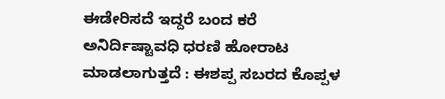ಈಡೇರಿಸದೆ ಇದ್ದರೆ ಬಂದ ಕರೆ ಅನಿರ್ದಿಷ್ಟಾವಧಿ ಧರಣಿ ಹೋರಾಟ ಮಾಡಲಾಗುತ್ತದೆ : ಈಶಪ್ಪ ಸಬರದ ಕೊಪ್ಪಳ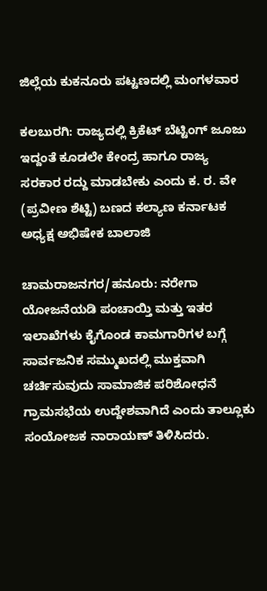ಜಿಲ್ಲೆಯ ಕುಕನೂರು ಪಟ್ಟಣದಲ್ಲಿ ಮಂಗಳವಾರ

ಕಲಬುರಗಿ: ರಾಜ್ಯದಲ್ಲಿ ಕ್ರಿಕೆಟ್ ಬೆಟ್ಟಿಂಗ್ ಜೂಜು ಇದ್ದಂತೆ ಕೂಡಲೇ ಕೇಂದ್ರ ಹಾಗೂ ರಾಜ್ಯ ಸರಕಾರ ರದ್ದು ಮಾಡಬೇಕು ಎಂದು ಕ. ರ. ವೇ (ಪ್ರವೀಣ ಶೆಟ್ಟಿ) ಬಣದ ಕಲ್ಯಾಣ ಕರ್ನಾಟಕ ಅಧ್ಯಕ್ಷ ಅಭಿಷೇಕ ಬಾಲಾಜಿ

ಚಾಮರಾಜನಗರ/ಹನೂರು: ನರೇಗಾ ಯೋಜನೆಯಡಿ ಪಂಚಾಯ್ತಿ ಮತ್ತು ಇತರ ಇಲಾಖೆಗಳು ಕೈಗೊಂಡ ಕಾಮಗಾರಿಗಳ ಬಗ್ಗೆ ಸಾರ್ವಜನಿಕ ಸಮ್ಮುಖದಲ್ಲಿ ಮುಕ್ತವಾಗಿ ಚರ್ಚಿಸುವುದು ಸಾಮಾಜಿಕ ಪರಿಶೋಧನೆ ಗ್ರಾಮಸಭೆಯ ಉದ್ದೇಶವಾಗಿದೆ ಎಂದು ತಾಲ್ಲೂಕು ಸಂಯೋಜಕ ನಾರಾಯಣ್ ತಿಳಿಸಿದರು.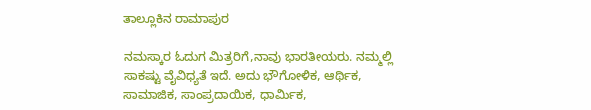ತಾಲ್ಲೂಕಿನ ರಾಮಾಪುರ

ನಮಸ್ಕಾರ ಓದುಗ ಮಿತ್ರರಿಗೆ,ನಾವು ಭಾರತೀಯರು. ನಮ್ಮಲ್ಲಿ ಸಾಕಷ್ಟು ವೈವಿಧ್ಯತೆ ಇದೆ. ಅದು ಭೌಗೋಳಿಕ, ಆರ್ಥಿಕ, ಸಾಮಾಜಿಕ, ಸಾಂಪ್ರದಾಯಿಕ, ಧಾರ್ಮಿಕ,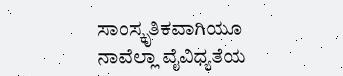ಸಾಂಸ್ಕೃತಿಕವಾಗಿಯೂ ನಾವೆಲ್ಲಾ ವೈವಿಧ್ಯತೆಯ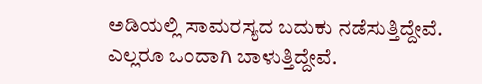ಅಡಿಯಲ್ಲಿ ಸಾಮರಸ್ಯದ ಬದುಕು ನಡೆಸುತ್ತಿದ್ದೇವೆ. ಎಲ್ಲರೂ ಒಂದಾಗಿ ಬಾಳುತ್ತಿದ್ದೇವೆ.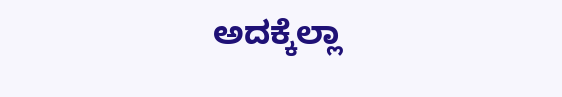ಅದಕ್ಕೆಲ್ಲಾ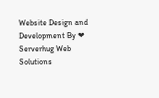Website Design and Development By ❤ Serverhug Web Solutions